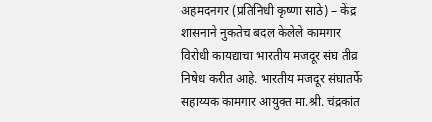अहमदनगर (प्रतिनिधी कृष्णा साठे) – केंद्र शासनाने नुकतेच बदल केलेले कामगार विरोधी कायद्याचा भारतीय मजदूर संघ तीव्र निषेध करीत आहे. भारतीय मजदूर संघातर्फे सहाय्यक कामगार आयुक्त मा.श्री. चंद्रकांत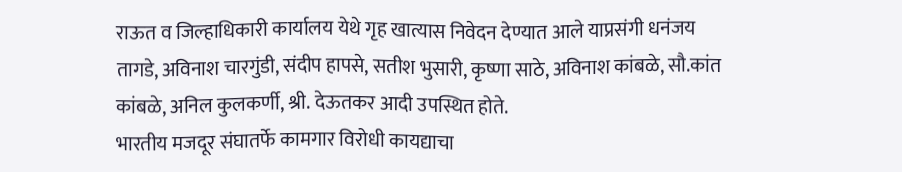राऊत व जिल्हाधिकारी कार्यालय येथे गृह खात्यास निवेदन देण्यात आले याप्रसंगी धनंजय तागडे, अविनाश चारगुंडी, संदीप हापसे, सतीश भुसारी, कृष्णा साठे, अविनाश कांबळे, सौ.कांत कांबळे, अनिल कुलकर्णी, श्री. देऊतकर आदी उपस्थित होते.
भारतीय मजदूर संघातर्फे कामगार विरोधी कायद्याचा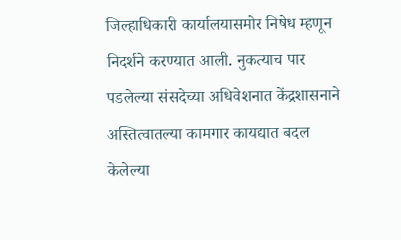जिल्हाधिकारी कार्यालयासमोर निषेध म्हणून निदर्शने करण्यात आली. नुकत्याच पार पडलेल्या संसदेच्या अधिवेशनात केंद्रशासनाने अस्तित्वातल्या कामगार कायद्यात बदल केलेल्या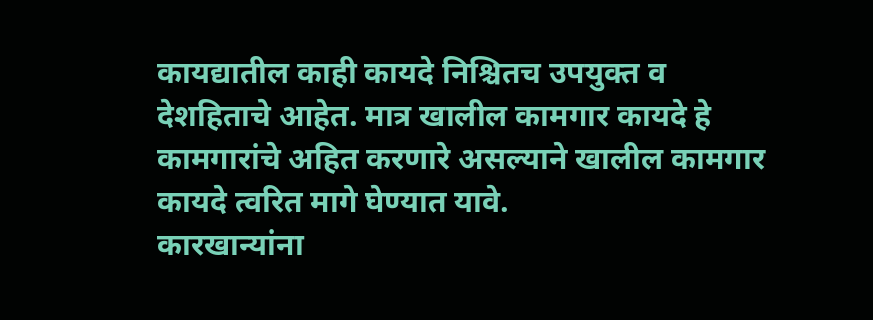कायद्यातील काही कायदे निश्चितच उपयुक्त व देशहिताचे आहेत. मात्र खालील कामगार कायदे हे कामगारांचे अहित करणारे असल्याने खालील कामगार कायदे त्वरित मागे घेण्यात यावे.
कारखान्यांना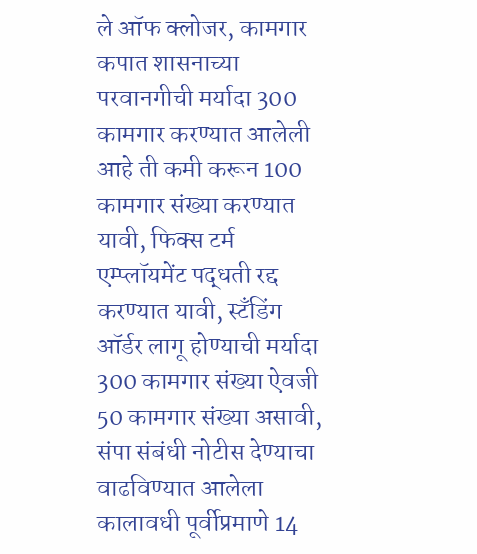ले ऑफ क्लोजर, कामगार कपात शासनाच्या परवानगीची मर्यादा 300 कामगार करण्यात आलेली आहे ती कमी करून 100 कामगार संख्या करण्यात यावी, फिक्स टर्म एम्प्लॉयमेंट पद्धती रद्द करण्यात यावी, स्टॅंडिंग ऑर्डर लागू होण्याची मर्यादा 300 कामगार संख्या ऐवजी 50 कामगार संख्या असावी, संपा संबंधी नोटीस देण्याचा वाढविण्यात आलेला कालावधी पूर्वीप्रमाणे 14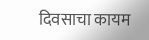दिवसाचा कायम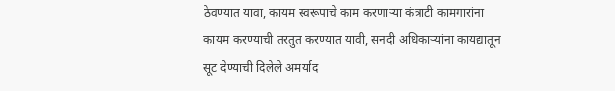ठेवण्यात यावा, कायम स्वरूपाचे काम करणाऱ्या कंत्राटी कामगारांना कायम करण्याची तरतुत करण्यात यावी, सनदी अधिकाऱ्यांना कायद्यातून सूट देण्याची दिलेले अमर्याद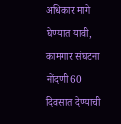अधिकार मागे घेण्यात यावी, कामगार संघटना नोंदणी60 दिवसात देण्याची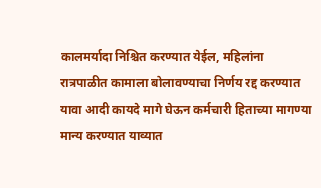कालमर्यादा निश्चित करण्यात येईल, महिलांना रात्रपाळीत कामाला बोलावण्याचा निर्णय रद्द करण्यात यावा आदी कायदे मागे घेऊन कर्मचारी हिताच्या मागण्या मान्य करण्यात याव्यात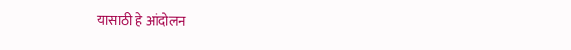यासाठी हे आंदोलन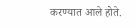करण्यात आले होते.